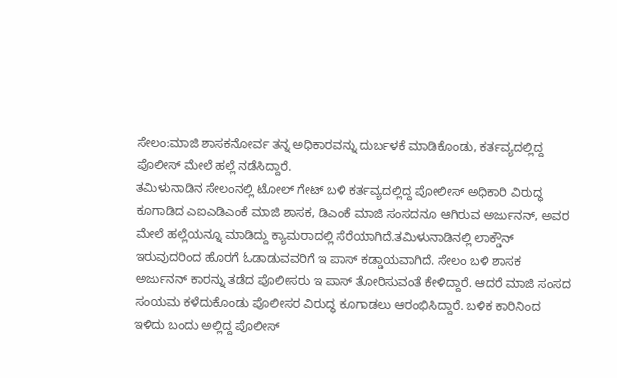ಸೇಲಂ:ಮಾಜಿ ಶಾಸಕನೋರ್ವ ತನ್ನ ಅಧಿಕಾರವನ್ನು ದುರ್ಬಳಕೆ ಮಾಡಿಕೊಂಡು, ಕರ್ತವ್ಯದಲ್ಲಿದ್ದ ಪೊಲೀಸ್ ಮೇಲೆ ಹಲ್ಲೆ ನಡೆಸಿದ್ದಾರೆ.
ತಮಿಳುನಾಡಿನ ಸೇಲಂನಲ್ಲಿ ಟೋಲ್ ಗೇಟ್ ಬಳಿ ಕರ್ತವ್ಯದಲ್ಲಿದ್ದ ಪೋಲೀಸ್ ಅಧಿಕಾರಿ ವಿರುದ್ಧ ಕೂಗಾಡಿದ ಎಐಎಡಿಎಂಕೆ ಮಾಜಿ ಶಾಸಕ, ಡಿಎಂಕೆ ಮಾಜಿ ಸಂಸದನೂ ಆಗಿರುವ ಅರ್ಜುನನ್, ಅವರ ಮೇಲೆ ಹಲ್ಲೆಯನ್ನೂ ಮಾಡಿದ್ದು ಕ್ಯಾಮರಾದಲ್ಲಿ ಸೆರೆಯಾಗಿದೆ.ತಮಿಳುನಾಡಿನಲ್ಲಿ ಲಾಕ್ಡೌನ್ ಇರುವುದರಿಂದ ಹೊರಗೆ ಓಡಾಡುವವರಿಗೆ ಇ ಪಾಸ್ ಕಡ್ಡಾಯವಾಗಿದೆ. ಸೇಲಂ ಬಳಿ ಶಾಸಕ ಅರ್ಜುನನ್ ಕಾರನ್ನು ತಡೆದ ಪೊಲೀಸರು ಇ ಪಾಸ್ ತೋರಿಸುವಂತೆ ಕೇಳಿದ್ದಾರೆ. ಆದರೆ ಮಾಜಿ ಸಂಸದ ಸಂಯಮ ಕಳೆದುಕೊಂಡು ಪೊಲೀಸರ ವಿರುದ್ಧ ಕೂಗಾಡಲು ಆರಂಭಿಸಿದ್ದಾರೆ. ಬಳಿಕ ಕಾರಿನಿಂದ ಇಳಿದು ಬಂದು ಅಲ್ಲಿದ್ದ ಪೊಲೀಸ್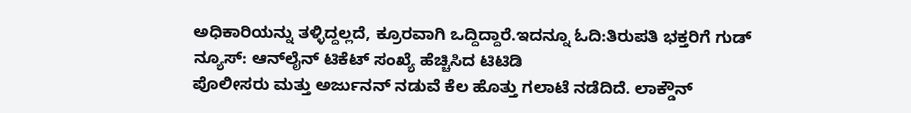ಅಧಿಕಾರಿಯನ್ನು ತಳ್ಳಿದ್ದಲ್ಲದೆ, ಕ್ರೂರವಾಗಿ ಒದ್ದಿದ್ದಾರೆ.ಇದನ್ನೂ ಓದಿ:ತಿರುಪತಿ ಭಕ್ತರಿಗೆ ಗುಡ್‌ ನ್ಯೂಸ್‌: ಆನ್‌ಲೈನ್‌ ಟಿಕೆಟ್‌ ಸಂಖ್ಯೆ ಹೆಚ್ಚಿಸಿದ ಟಿಟಿಡಿ
ಪೊಲೀಸರು ಮತ್ತು ಅರ್ಜುನನ್ ನಡುವೆ ಕೆಲ ಹೊತ್ತು ಗಲಾಟೆ ನಡೆದಿದೆ. ಲಾಕ್ಡೌನ್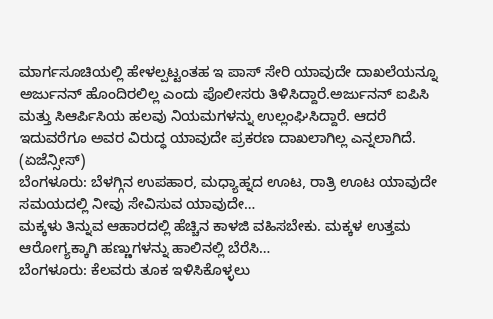ಮಾರ್ಗಸೂಚಿಯಲ್ಲಿ ಹೇಳಲ್ಪಟ್ಟಂತಹ ಇ ಪಾಸ್ ಸೇರಿ ಯಾವುದೇ ದಾಖಲೆಯನ್ನೂ ಅರ್ಜುನನ್ ಹೊಂದಿರಲಿಲ್ಲ ಎಂದು ಪೊಲೀಸರು ತಿಳಿಸಿದ್ದಾರೆ.ಅರ್ಜುನನ್ ಐಪಿಸಿ ಮತ್ತು ಸಿಆರ್ಪಿಸಿಯ ಹಲವು ನಿಯಮಗಳನ್ನು ಉಲ್ಲಂಘಿಸಿದ್ದಾರೆ. ಆದರೆ ಇದುವರೆಗೂ ಅವರ ವಿರುದ್ಧ ಯಾವುದೇ ಪ್ರಕರಣ ದಾಖಲಾಗಿಲ್ಲ ಎನ್ನಲಾಗಿದೆ. (ಏಜೆನ್ಸೀಸ್)
ಬೆಂಗಳೂರು: ಬೆಳಗ್ಗಿನ ಉಪಹಾರ, ಮಧ್ಯಾಹ್ನದ ಊಟ, ರಾತ್ರಿ ಊಟ ಯಾವುದೇ ಸಮಯದಲ್ಲಿ ನೀವು ಸೇವಿಸುವ ಯಾವುದೇ…
ಮಕ್ಕಳು ತಿನ್ನುವ ಆಹಾರದಲ್ಲಿ ಹೆಚ್ಚಿನ ಕಾಳಜಿ ವಹಿಸಬೇಕು. ಮಕ್ಕಳ ಉತ್ತಮ ಆರೋಗ್ಯಕ್ಕಾಗಿ ಹಣ್ಣುಗಳನ್ನು ಹಾಲಿನಲ್ಲಿ ಬೆರೆಸಿ…
ಬೆಂಗಳೂರು: ಕೆಲವರು ತೂಕ ಇಳಿಸಿಕೊಳ್ಳಲು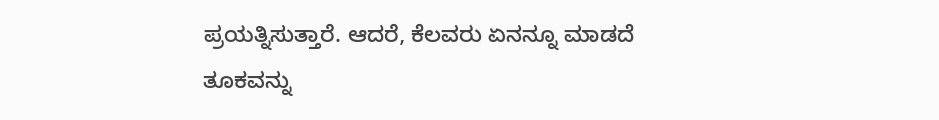ಪ್ರಯತ್ನಿಸುತ್ತಾರೆ. ಆದರೆ, ಕೆಲವರು ಏನನ್ನೂ ಮಾಡದೆ ತೂಕವನ್ನು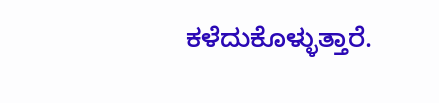ಕಳೆದುಕೊಳ್ಳುತ್ತಾರೆ.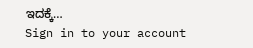ಇದಕ್ಕೆ…
Sign in to your account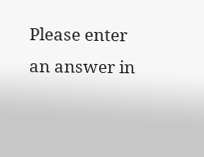Please enter an answer in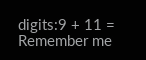digits:9 + 11 =
Remember me